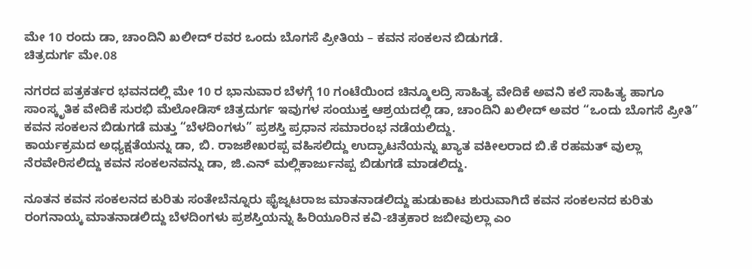ಮೇ 10 ರಂದು ಡಾ, ಚಾಂದಿನಿ ಖಲೀದ್ ರವರ ಒಂದು ಬೊಗಸೆ ಪ್ರೀತಿಯ – ಕವನ ಸಂಕಲನ ಬಿಡುಗಡೆ.
ಚಿತ್ರದುರ್ಗ ಮೇ.08

ನಗರದ ಪತ್ರಕರ್ತರ ಭವನದಲ್ಲಿ ಮೇ 10 ರ ಭಾನುವಾರ ಬೆಳಗ್ಗೆ 10 ಗಂಟೆಯಿಂದ ಚಿನ್ಮೂಲದ್ರಿ ಸಾಹಿತ್ಯ ವೇದಿಕೆ ಅವನಿ ಕಲೆ ಸಾಹಿತ್ಯ ಹಾಗೂ ಸಾಂಸ್ಕೃತಿಕ ವೇದಿಕೆ ಸುರಭಿ ಮೆಲೋಡಿಸ್ ಚಿತ್ರದುರ್ಗ ಇವುಗಳ ಸಂಯುಕ್ತ ಆಶ್ರಯದಲ್ಲಿ ಡಾ, ಚಾಂದಿನಿ ಖಲೀದ್ ಅವರ “ಒಂದು ಬೊಗಸೆ ಪ್ರೀತಿ” ಕವನ ಸಂಕಲನ ಬಿಡುಗಡೆ ಮತ್ತು “ಬೆಳದಿಂಗಳು” ಪ್ರಶಸ್ತಿ ಪ್ರಧಾನ ಸಮಾರಂಭ ನಡೆಯಲಿದ್ದು.
ಕಾರ್ಯಕ್ರಮದ ಅಧ್ಯಕ್ಷತೆಯನ್ನು ಡಾ, ಬಿ. ರಾಜಶೇಖರಪ್ಪ ವಹಿಸಲಿದ್ದು ಉದ್ಘಾಟನೆಯನ್ನು ಖ್ಯಾತ ವಕೀಲರಾದ ಬಿ.ಕೆ ರಹಮತ್ ವುಲ್ಲಾ ನೆರವೇರಿಸಲಿದ್ದು ಕವನ ಸಂಕಲನವನ್ನು ಡಾ, ಜಿ.ಎನ್ ಮಲ್ಲಿಕಾರ್ಜುನಪ್ಪ ಬಿಡುಗಡೆ ಮಾಡಲಿದ್ದು.

ನೂತನ ಕವನ ಸಂಕಲನದ ಕುರಿತು ಸಂತೇಬೆನ್ನೂರು ಫೈಜ್ನಟರಾಜ ಮಾತನಾಡಲಿದ್ದು ಹುಡುಕಾಟ ಶುರುವಾಗಿದೆ ಕವನ ಸಂಕಲನದ ಕುರಿತು ರಂಗನಾಯ್ಕ ಮಾತನಾಡಲಿದ್ದು ಬೆಳದಿಂಗಳು ಪ್ರಶಸ್ತಿಯನ್ನು ಹಿರಿಯೂರಿನ ಕವಿ-ಚಿತ್ರಕಾರ ಜಬೀವುಲ್ಲಾ ಎಂ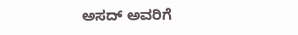ಅಸದ್ ಅವರಿಗೆ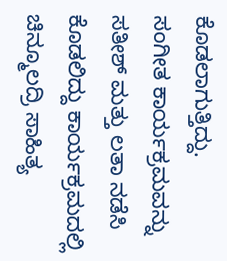ಕೊಡಲಾಗುತ್ತಿದ್ದು.
ಸಂಗೀತ ಕಾರ್ಯಕ್ರಮವನ್ನು ಸತೀಶ್ ಮತ್ತು ಲತಾ ನಡೆಸಿ ಕೊಡಲಿದ್ದು ಕಾರ್ಯಕ್ರಮದಲ್ಲಿ ಚಿನ್ಮೂಲದ್ರಿ ಸಾಹಿತ್ಯ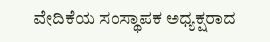ವೇದಿಕೆಯ ಸಂಸ್ಥಾಪಕ ಅಧ್ಯಕ್ಷರಾದ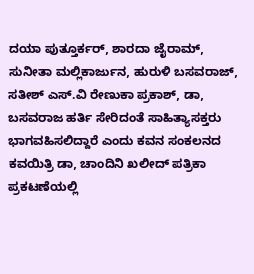ದಯಾ ಪುತ್ತೂರ್ಕರ್, ಶಾರದಾ ಜೈರಾಮ್, ಸುನೀತಾ ಮಲ್ಲಿಕಾರ್ಜುನ, ಹುರುಳಿ ಬಸವರಾಜ್, ಸತೀಶ್ ಎಸ್.ವಿ ರೇಣುಕಾ ಪ್ರಕಾಶ್, ಡಾ, ಬಸವರಾಜ ಹರ್ತಿ ಸೇರಿದಂತೆ ಸಾಹಿತ್ಯಾಸಕ್ತರು ಭಾಗವಹಿಸಲಿದ್ದಾರೆ ಎಂದು ಕವನ ಸಂಕಲನದ ಕವಯಿತ್ರಿ ಡಾ, ಚಾಂದಿನಿ ಖಲೀದ್ ಪತ್ರಿಕಾ ಪ್ರಕಟಣೆಯಲ್ಲಿ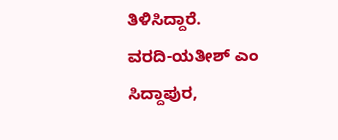ತಿಳಿಸಿದ್ದಾರೆ.
ವರದಿ-ಯತೀಶ್ ಎಂ ಸಿದ್ದಾಪುರ,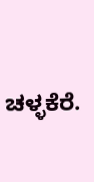ಚಳ್ಳಕೆರೆ.